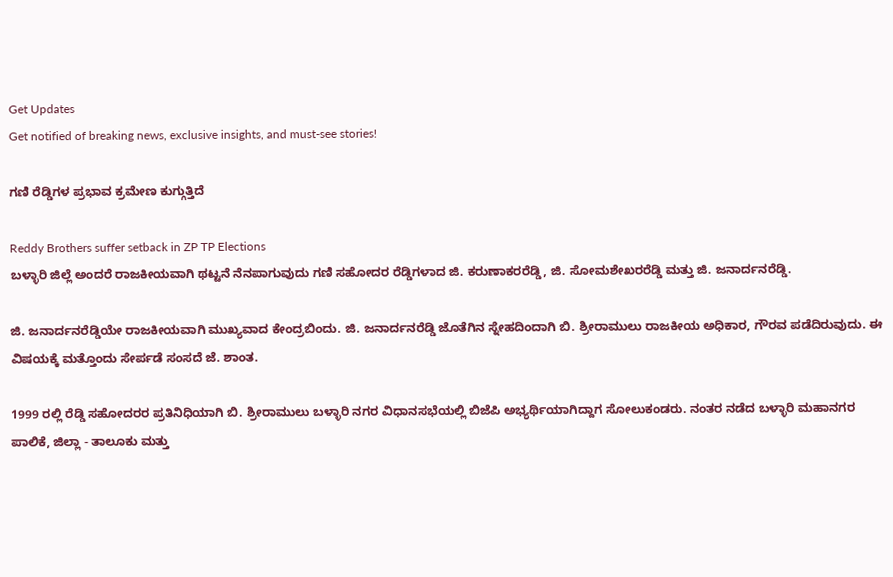Get Updates
Get notified of breaking news, exclusive insights, and must-see stories!

ಗಣಿ ರೆಡ್ಡಿಗಳ ಪ್ರಭಾವ ಕ್ರಮೇಣ ಕುಗ್ಗುತ್ತಿದೆ

Reddy Brothers suffer setback in ZP TP Elections
ಬಳ್ಳಾರಿ ಜಿಲ್ಲೆ ಅಂದರೆ ರಾಜಕೀಯವಾಗಿ ಥಟ್ಟನೆ ನೆನಪಾಗುವುದು ಗಣಿ ಸಹೋದರ ರೆಡ್ಡಿಗಳಾದ ಜಿ. ಕರುಣಾಕರರೆಡ್ಡಿ, ಜಿ. ಸೋಮಶೇಖರರೆಡ್ಡಿ ಮತ್ತು ಜಿ. ಜನಾರ್ದನರೆಡ್ಡಿ.

ಜಿ. ಜನಾರ್ದನರೆಡ್ಡಿಯೇ ರಾಜಕೀಯವಾಗಿ ಮುಖ್ಯವಾದ ಕೇಂದ್ರಬಿಂದು. ಜಿ. ಜನಾರ್ದನರೆಡ್ಡಿ ಜೊತೆಗಿನ ಸ್ನೇಹದಿಂದಾಗಿ ಬಿ. ಶ್ರೀರಾಮುಲು ರಾಜಕೀಯ ಅಧಿಕಾರ, ಗೌರವ ಪಡೆದಿರುವುದು. ಈ ವಿಷಯಕ್ಕೆ ಮತ್ತೊಂದು ಸೇರ್ಪಡೆ ಸಂಸದೆ ಜೆ. ಶಾಂತ.

1999 ರಲ್ಲಿ ರೆಡ್ಡಿ ಸಹೋದರರ ಪ್ರತಿನಿಧಿಯಾಗಿ ಬಿ. ಶ್ರೀರಾಮುಲು ಬಳ್ಳಾರಿ ನಗರ ವಿಧಾನಸಭೆಯಲ್ಲಿ ಬಿಜೆಪಿ ಅಭ್ಯರ್ಥಿಯಾಗಿದ್ದಾಗ ಸೋಲುಕಂಡರು. ನಂತರ ನಡೆದ ಬಳ್ಳಾರಿ ಮಹಾನಗರ ಪಾಲಿಕೆ, ಜಿಲ್ಲಾ - ತಾಲೂಕು ಮತ್ತು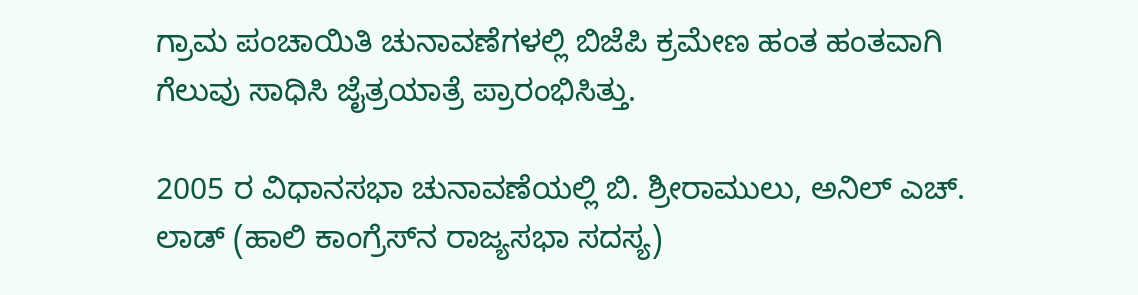ಗ್ರಾಮ ಪಂಚಾಯಿತಿ ಚುನಾವಣೆಗಳಲ್ಲಿ ಬಿಜೆಪಿ ಕ್ರಮೇಣ ಹಂತ ಹಂತವಾಗಿ ಗೆಲುವು ಸಾಧಿಸಿ ಜೈತ್ರಯಾತ್ರೆ ಪ್ರಾರಂಭಿಸಿತ್ತು.

2005 ರ ವಿಧಾನಸಭಾ ಚುನಾವಣೆಯಲ್ಲಿ ಬಿ. ಶ್ರೀರಾಮುಲು, ಅನಿಲ್ ಎಚ್. ಲಾಡ್ (ಹಾಲಿ ಕಾಂಗ್ರೆಸ್‌ನ ರಾಜ್ಯಸಭಾ ಸದಸ್ಯ)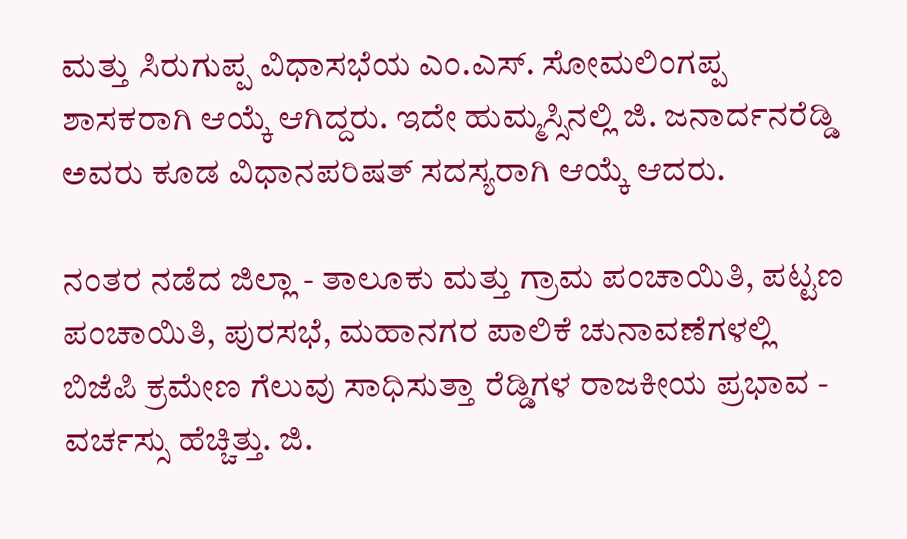ಮತ್ತು ಸಿರುಗುಪ್ಪ ವಿಧಾಸಭೆಯ ಎಂ.ಎಸ್. ಸೋಮಲಿಂಗಪ್ಪ ಶಾಸಕರಾಗಿ ಆಯ್ಕೆ ಆಗಿದ್ದರು. ಇದೇ ಹುಮ್ಮಸ್ಸಿನಲ್ಲಿ ಜಿ. ಜನಾರ್ದನರೆಡ್ಡಿ ಅವರು ಕೂಡ ವಿಧಾನಪರಿಷತ್ ಸದಸ್ಯರಾಗಿ ಆಯ್ಕೆ ಆದರು.

ನಂತರ ನಡೆದ ಜಿಲ್ಲಾ - ತಾಲೂಕು ಮತ್ತು ಗ್ರಾಮ ಪಂಚಾಯಿತಿ, ಪಟ್ಟಣ ಪಂಚಾಯಿತಿ, ಪುರಸಭೆ, ಮಹಾನಗರ ಪಾಲಿಕೆ ಚುನಾವಣೆಗಳಲ್ಲಿ ಬಿಜೆಪಿ ಕ್ರಮೇಣ ಗೆಲುವು ಸಾಧಿಸುತ್ತಾ ರೆಡ್ಡಿಗಳ ರಾಜಕೀಯ ಪ್ರಭಾವ - ವರ್ಚಸ್ಸು ಹೆಚ್ಚಿತ್ತು. ಜಿ.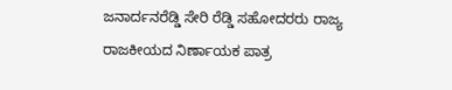ಜನಾರ್ದನರೆಡ್ಡಿ ಸೇರಿ ರೆಡ್ಡಿ ಸಹೋದರರು ರಾಜ್ಯ ರಾಜಕೀಯದ ನಿರ್ಣಾಯಕ ಪಾತ್ರ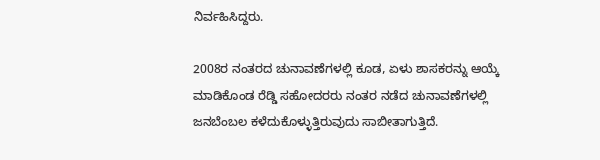ನಿರ್ವಹಿಸಿದ್ದರು.

2008ರ ನಂತರದ ಚುನಾವಣೆಗಳಲ್ಲಿ ಕೂಡ, ಏಳು ಶಾಸಕರನ್ನು ಆಯ್ಕೆ ಮಾಡಿಕೊಂಡ ರೆಡ್ಡಿ ಸಹೋದರರು ನಂತರ ನಡೆದ ಚುನಾವಣೆಗಳಲ್ಲಿ ಜನಬೆಂಬಲ ಕಳೆದುಕೊಳ್ಳುತ್ತಿರುವುದು ಸಾಬೀತಾಗುತ್ತಿದೆ.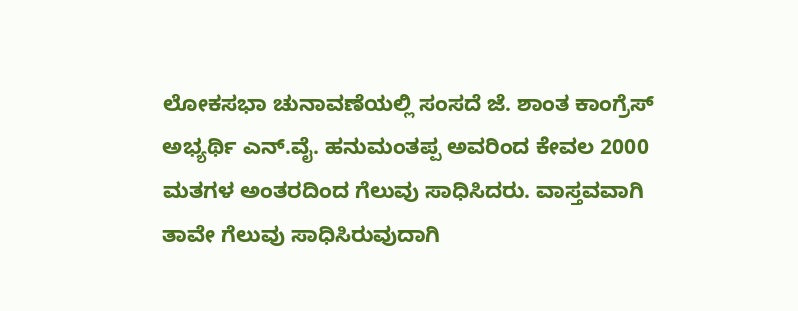ಲೋಕಸಭಾ ಚುನಾವಣೆಯಲ್ಲಿ ಸಂಸದೆ ಜೆ. ಶಾಂತ ಕಾಂಗ್ರೆಸ್ ಅಭ್ಯರ್ಥಿ ಎನ್.ವೈ. ಹನುಮಂತಪ್ಪ ಅವರಿಂದ ಕೇವಲ 2000 ಮತಗಳ ಅಂತರದಿಂದ ಗೆಲುವು ಸಾಧಿಸಿದರು. ವಾಸ್ತವವಾಗಿ ತಾವೇ ಗೆಲುವು ಸಾಧಿಸಿರುವುದಾಗಿ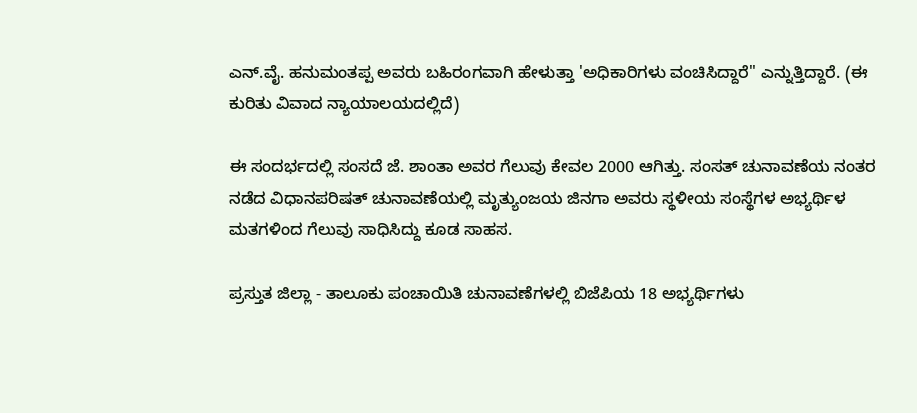ಎನ್.ವೈ. ಹನುಮಂತಪ್ಪ ಅವರು ಬಹಿರಂಗವಾಗಿ ಹೇಳುತ್ತಾ 'ಅಧಿಕಾರಿಗಳು ವಂಚಿಸಿದ್ದಾರೆ" ಎನ್ನುತ್ತಿದ್ದಾರೆ. (ಈ ಕುರಿತು ವಿವಾದ ನ್ಯಾಯಾಲಯದಲ್ಲಿದೆ)

ಈ ಸಂದರ್ಭದಲ್ಲಿ ಸಂಸದೆ ಜೆ. ಶಾಂತಾ ಅವರ ಗೆಲುವು ಕೇವಲ 2000 ಆಗಿತ್ತು. ಸಂಸತ್ ಚುನಾವಣೆಯ ನಂತರ ನಡೆದ ವಿಧಾನಪರಿಷತ್ ಚುನಾವಣೆಯಲ್ಲಿ ಮೃತ್ಯುಂಜಯ ಜಿನಗಾ ಅವರು ಸ್ಥಳೀಯ ಸಂಸ್ಥೆಗಳ ಅಭ್ಯರ್ಥಿಳ ಮತಗಳಿಂದ ಗೆಲುವು ಸಾಧಿಸಿದ್ದು ಕೂಡ ಸಾಹಸ.

ಪ್ರಸ್ತುತ ಜಿಲ್ಲಾ - ತಾಲೂಕು ಪಂಚಾಯಿತಿ ಚುನಾವಣೆಗಳಲ್ಲಿ ಬಿಜೆಪಿಯ 18 ಅಭ್ಯರ್ಥಿಗಳು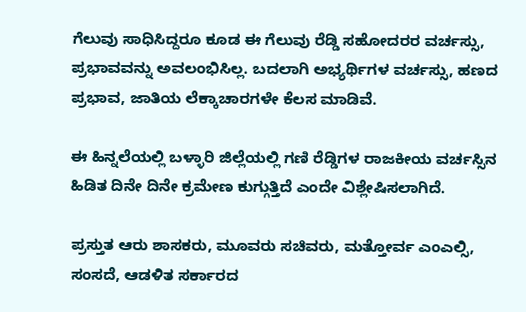ಗೆಲುವು ಸಾಧಿಸಿದ್ದರೂ ಕೂಡ ಈ ಗೆಲುವು ರೆಡ್ಡಿ ಸಹೋದರರ ವರ್ಚಸ್ಸು, ಪ್ರಭಾವವನ್ನು ಅವಲಂಭಿಸಿಲ್ಲ. ಬದಲಾಗಿ ಅಭ್ಯರ್ಥಿಗಳ ವರ್ಚಸ್ಸು, ಹಣದ ಪ್ರಭಾವ, ಜಾತಿಯ ಲೆಕ್ಕಾಚಾರಗಳೇ ಕೆಲಸ ಮಾಡಿವೆ.

ಈ ಹಿನ್ನಲೆಯಲ್ಲಿ ಬಳ್ಳಾರಿ ಜಿಲ್ಲೆಯಲ್ಲಿ ಗಣಿ ರೆಡ್ಡಿಗಳ ರಾಜಕೀಯ ವರ್ಚಸ್ಸಿನ ಹಿಡಿತ ದಿನೇ ದಿನೇ ಕ್ರಮೇಣ ಕುಗ್ಗುತ್ತಿದೆ ಎಂದೇ ವಿಶ್ಲೇಷಿಸಲಾಗಿದೆ.

ಪ್ರಸ್ತುತ ಆರು ಶಾಸಕರು, ಮೂವರು ಸಚಿವರು, ಮತ್ತೋರ್ವ ಎಂಎಲ್ಸಿ, ಸಂಸದೆ, ಆಡಳಿತ ಸರ್ಕಾರದ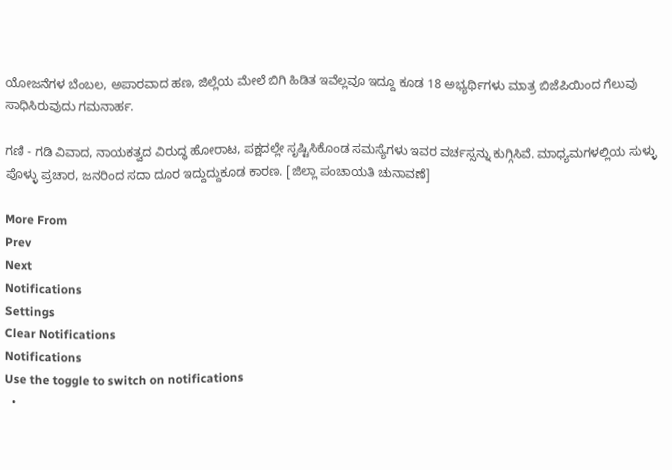ಯೋಜನೆಗಳ ಬೆಂಬಲ, ಅಪಾರವಾದ ಹಣ, ಜಿಲ್ಲೆಯ ಮೇಲೆ ಬಿಗಿ ಹಿಡಿತ ಇವೆಲ್ಲವೂ ಇದ್ದೂ ಕೂಡ 18 ಅಭ್ಯರ್ಥಿಗಳು ಮಾತ್ರ ಬಿಜೆಪಿಯಿಂದ ಗೆಲುವು ಸಾಧಿಸಿರುವುದು ಗಮನಾರ್ಹ.

ಗಣಿ - ಗಡಿ ವಿವಾದ, ನಾಯಕತ್ವದ ವಿರುದ್ಧ ಹೋರಾಟ, ಪಕ್ಷದಲ್ಲೇ ಸೃಷ್ಟಿಸಿಕೊಂಡ ಸಮಸ್ಯೆಗಳು ಇವರ ವರ್ಚಸ್ಸನ್ನು ಕುಗ್ಗಿಸಿವೆ. ಮಾಧ್ಯಮಗಳಲ್ಲಿಯ ಸುಳ್ಳು ಪೊಳ್ಳು ಪ್ರಚಾರ, ಜನರಿಂದ ಸದಾ ದೂರ ಇದ್ದುದ್ದುಕೂಡ ಕಾರಣ. [ಜಿಲ್ಲಾ ಪಂಚಾಯತಿ ಚುನಾವಣೆ]

More From
Prev
Next
Notifications
Settings
Clear Notifications
Notifications
Use the toggle to switch on notifications
  •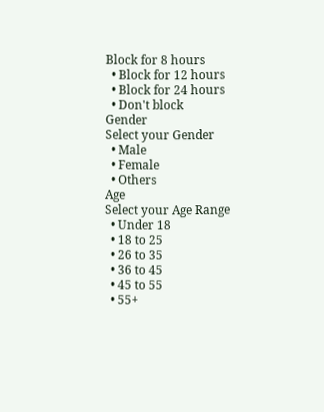Block for 8 hours
  • Block for 12 hours
  • Block for 24 hours
  • Don't block
Gender
Select your Gender
  • Male
  • Female
  • Others
Age
Select your Age Range
  • Under 18
  • 18 to 25
  • 26 to 35
  • 36 to 45
  • 45 to 55
  • 55+